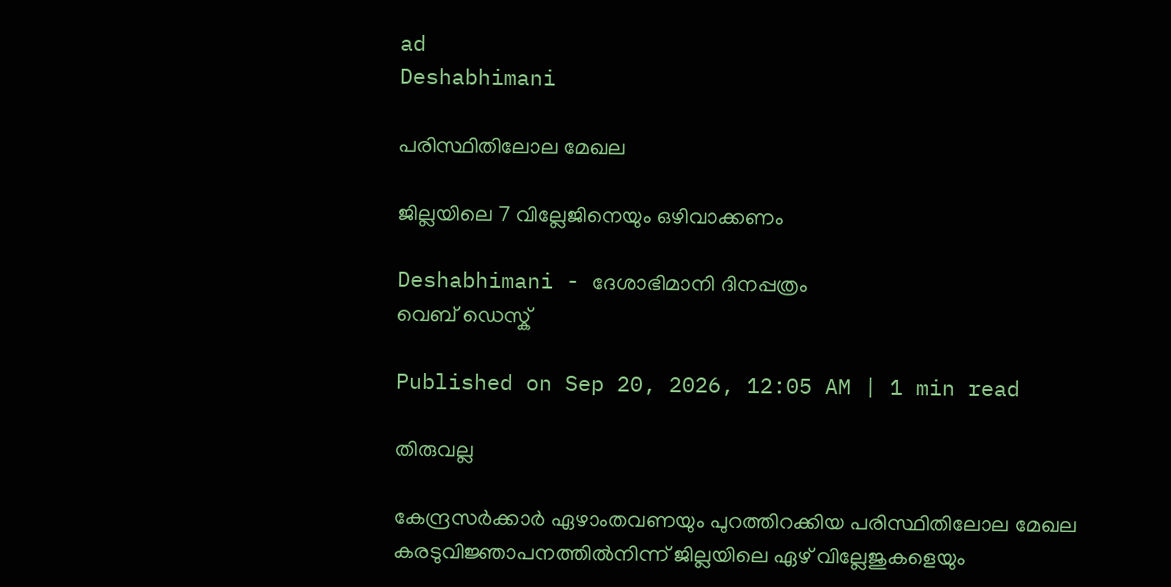ad
Deshabhimani

പരിസ്ഥിതിലോല മേഖല

ജില്ലയിലെ 7 വില്ലേജിനെയും ഒഴിവാക്കണം

Deshabhimani - ദേശാഭിമാനി ദിനപ്പത്രം
വെബ് ഡെസ്ക്

Published on Sep 20, 2026, 12:05 AM | 1 min read

തിരുവല്ല

കേന്ദ്രസർക്കാർ ഏഴാംതവണയും പുറത്തിറക്കിയ പരിസ്ഥിതിലോല മേഖല കരടുവിജ്ഞാപനത്തിൽനിന്ന് ജില്ലയിലെ ഏഴ്‌ വില്ലേജുകളെയും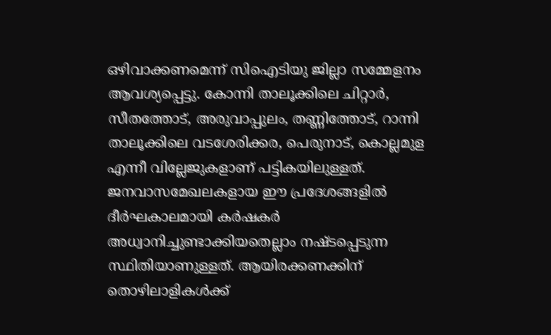ഒഴിവാക്കണമെന്ന് സിഐടിയു ജില്ലാ സമ്മേളനം ആവശ്യപ്പെട്ടു. കോന്നി താലൂക്കിലെ ചിറ്റാര്‍, സീതത്തോട്, അരുവാപ്പുലം, തണ്ണിത്തോട്, റാന്നി താലൂക്കിലെ വടശേരിക്കര, പെരുനാട്, കൊല്ലമുള എന്നീ വില്ലേജുകളാണ്‌ പട്ടികയിലുള്ളത്‌. ജനവാസമേഖലകളായ ഈ പ്രദേശങ്ങളിൽ ദീർഘകാലമായി കർഷകർ അധ്വാനിച്ചുണ്ടാക്കിയതെല്ലാം നഷ്ടപ്പെടുന്ന സ്ഥിതിയാണുള്ളത്. ആയിരക്കണക്കിന് തൊഴിലാളികൾക്ക്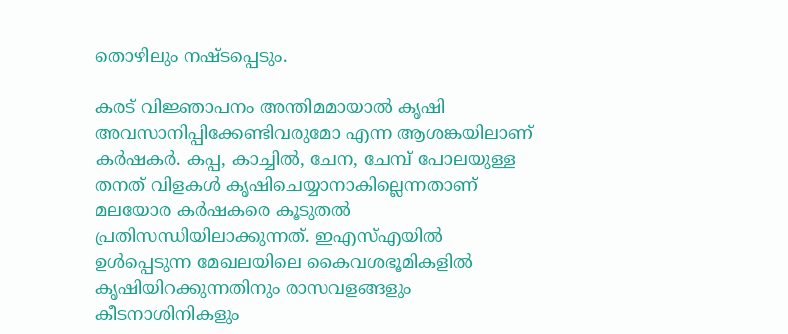തൊഴിലും നഷ്‌ടപ്പെടും.

കരട്‌ വിജ്ഞാപനം അന്തിമമായാൽ കൃഷി അവസാനിപ്പിക്കേണ്ടിവരുമോ എന്ന ആശങ്കയിലാണ് കർഷകർ. കപ്പ, കാച്ചിൽ, ചേന, ചേമ്പ് പോലയുള്ള തനത്‌ വിളകൾ കൃഷിചെയ്യാനാകില്ലെന്നതാണ്‌ മലയോര കർഷകരെ കൂടുതൽ പ്രതിസന്ധിയിലാക്കുന്നത്‌. ഇഎസ്‌എയിൽ ഉൾപ്പെടുന്ന മേഖലയിലെ കൈവശഭൂമികളില്‍ കൃഷിയിറക്കുന്നതിനും രാസവളങ്ങളും കീടനാശിനികളും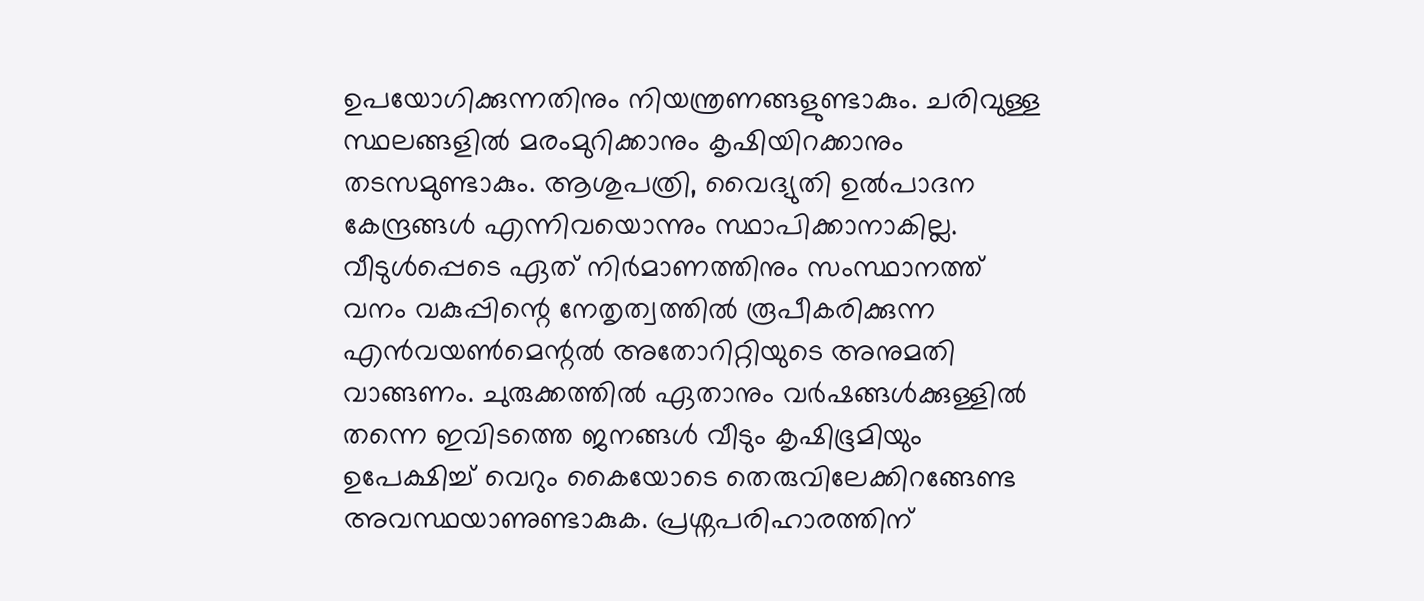ഉപയോഗിക്കുന്നതിനും നിയന്ത്രണങ്ങളുണ്ടാകും. ചരിവുള്ള സ്ഥലങ്ങളില്‍ മരംമുറിക്കാനും കൃഷിയിറക്കാനും തടസമുണ്ടാകും. ആശുപത്രി, വൈദ്യുതി ഉൽപാദന കേന്ദ്രങ്ങൾ എന്നിവയൊന്നും സ്ഥാപിക്കാനാകില്ല. വീടുൾപ്പെടെ ഏത് നിർമാണത്തിനും സംസ്ഥാനത്ത് വനം വകുപ്പിന്റെ നേതൃത്വത്തിൽ രൂപീകരിക്കുന്ന എൻവയൺമെന്റൽ അതോറിറ്റിയുടെ അനുമതി വാങ്ങണം. ചുരുക്കത്തിൽ ഏതാനും വർഷങ്ങൾക്കുള്ളിൽ തന്നെ ഇവിടത്തെ ജനങ്ങൾ വീടും കൃഷിഭൂമിയും ഉപേക്ഷിച്ച് വെറും കൈയോടെ തെരുവിലേക്കിറങ്ങേണ്ട അവസ്ഥയാണുണ്ടാകുക. പ്രശ്നപരിഹാരത്തിന്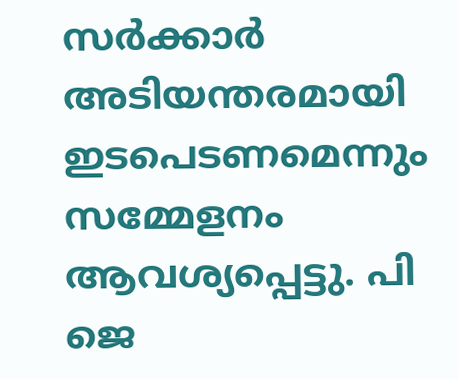സർക്കാർ അടിയന്തരമായി ഇടപെടണമെന്നും സമ്മേളനം ആവശ്യപ്പെട്ടു. പി ജെ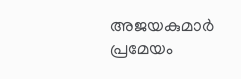അജയകുമാർ പ്രമേയം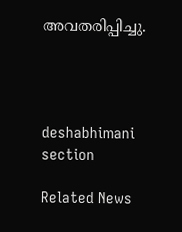അവതരിപ്പിച്ചു.




deshabhimani section

Related News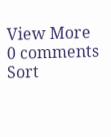View More
0 comments
Sort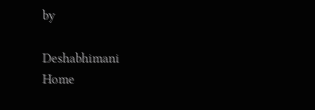by

Deshabhimani
Home